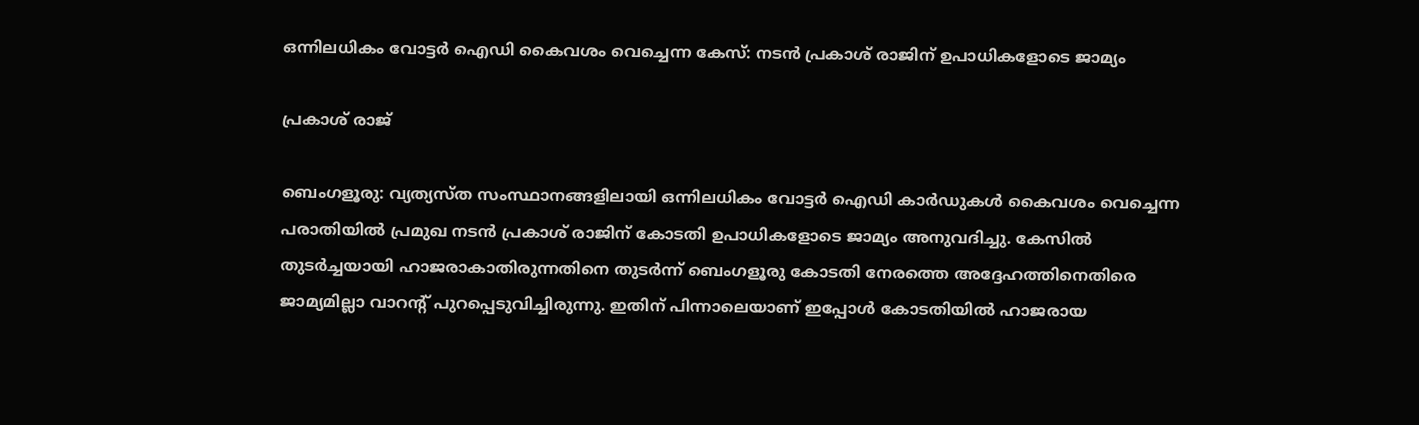ഒന്നിലധികം വോട്ടർ ഐഡി കൈവശം വെച്ചെന്ന കേസ്: നടൻ പ്രകാശ് രാജിന് ഉപാധികളോടെ ജാമ്യം

പ്രകാശ് രാജ്

ബെംഗളൂരു: വ്യത്യസ്ത സംസ്ഥാനങ്ങളിലായി ഒന്നിലധികം വോട്ടർ ഐഡി കാർഡുകൾ കൈവശം വെച്ചെന്ന പരാതിയിൽ പ്രമുഖ നടൻ പ്രകാശ് രാജിന് കോടതി ഉപാധികളോടെ ജാമ്യം അനുവദിച്ചു. കേസിൽ തുടർച്ചയായി ഹാജരാകാതിരുന്നതിനെ തുടർന്ന് ബെംഗളൂരു കോടതി നേരത്തെ അദ്ദേഹത്തിനെതിരെ ജാമ്യമില്ലാ വാറന്റ് പുറപ്പെടുവിച്ചിരുന്നു. ഇതിന് പിന്നാലെയാണ് ഇപ്പോൾ കോടതിയിൽ ഹാജരായ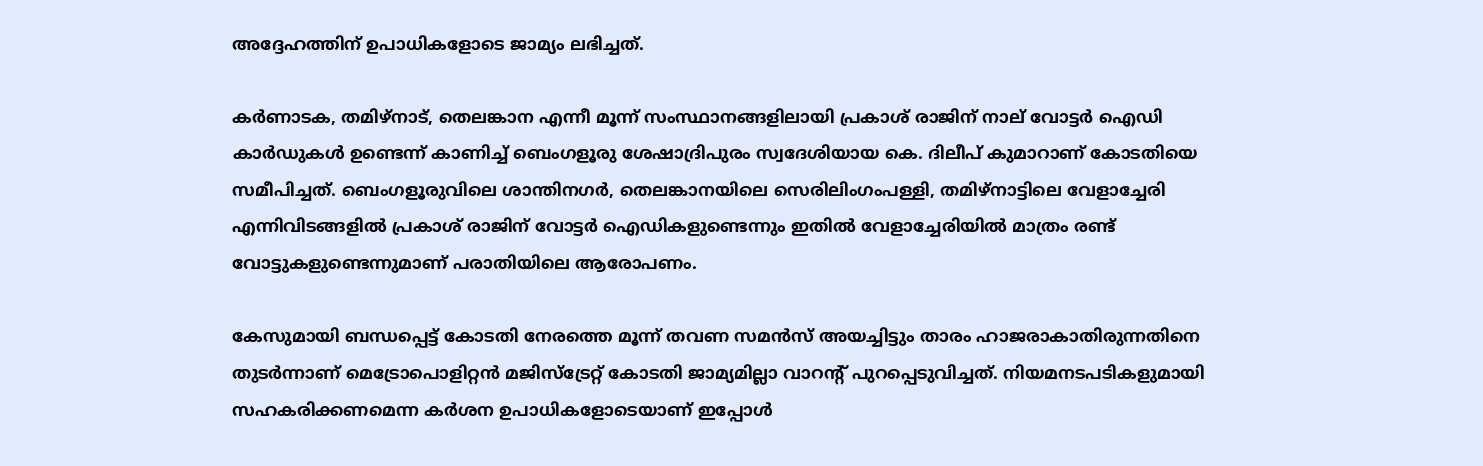അദ്ദേഹത്തിന് ഉപാധികളോടെ ജാമ്യം ലഭിച്ചത്.

കർണാടക, തമിഴ്‌നാട്, തെലങ്കാന എന്നീ മൂന്ന് സംസ്ഥാനങ്ങളിലായി പ്രകാശ് രാജിന് നാല് വോട്ടർ ഐഡി കാർഡുകൾ ഉണ്ടെന്ന് കാണിച്ച് ബെംഗളൂരു ശേഷാദ്രിപുരം സ്വദേശിയായ കെ. ദിലീപ് കുമാറാണ് കോടതിയെ സമീപിച്ചത്. ബെംഗളൂരുവിലെ ശാന്തിനഗർ, തെലങ്കാനയിലെ സെരിലിംഗംപള്ളി, തമിഴ്‌നാട്ടിലെ വേളാച്ചേരി എന്നിവിടങ്ങളിൽ പ്രകാശ് രാജിന് വോട്ടർ ഐഡികളുണ്ടെന്നും ഇതിൽ വേളാച്ചേരിയിൽ മാത്രം രണ്ട് വോട്ടുകളുണ്ടെന്നുമാണ് പരാതിയിലെ ആരോപണം.

കേസുമായി ബന്ധപ്പെട്ട് കോടതി നേരത്തെ മൂന്ന് തവണ സമൻസ് അയച്ചിട്ടും താരം ഹാജരാകാതിരുന്നതിനെ തുടർന്നാണ് മെട്രോപൊളിറ്റൻ മജിസ്‌ട്രേറ്റ് കോടതി ജാമ്യമില്ലാ വാറന്റ് പുറപ്പെടുവിച്ചത്. നിയമനടപടികളുമായി സഹകരിക്കണമെന്ന കർശന ഉപാധികളോടെയാണ് ഇപ്പോൾ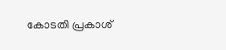കോടതി പ്രകാശ്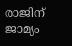രാജിന് ജാമ്യം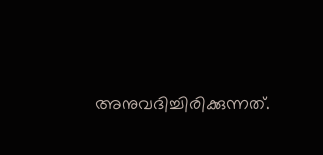അനുവദിച്ചിരിക്കുന്നത്.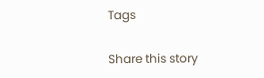Tags

Share this story